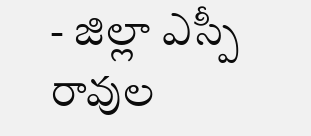- జిల్లా ఎస్పీ రావుల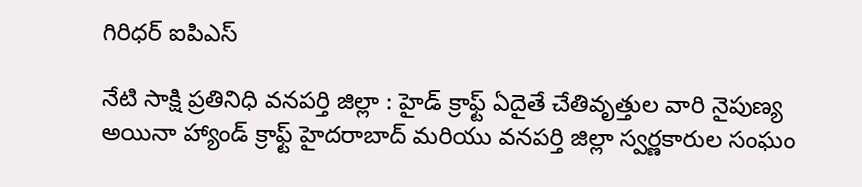గిరిధర్ ఐపిఎస్

నేటి సాక్షి ప్రతినిధి వనపర్తి జిల్లా : హైడ్ క్రాఫ్ట్ ఏదైతే చేతివృత్తుల వారి నైపుణ్య అయినా హ్యాండ్ క్రాఫ్ట్ హైదరాబాద్ మరియు వనపర్తి జిల్లా స్వర్ణకారుల సంఘం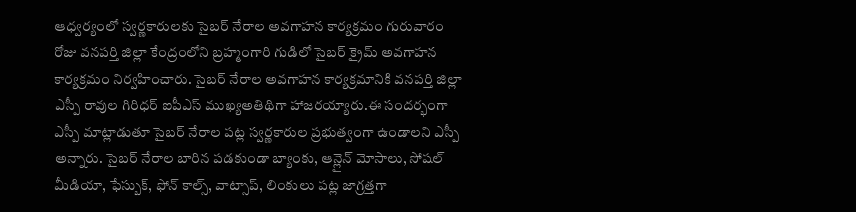ఆధ్వర్యంలో స్వర్ణకారులకు సైబర్ నేరాల అవగాహన కార్యక్రమం గురువారం రోజు వనపర్తి జిల్లా కేంద్రంలోని బ్రహ్మంగారి గుడిలో సైబర్ క్రైమ్ అవగాహన కార్యక్రమం నిర్వహించారు. సైబర్ నేరాల అవగాహన కార్యక్రమానికి వనపర్తి జిల్లా ఎస్పీ రావుల గిరిధర్ ఐపీఎస్ ముఖ్యఅతిథిగా హాజరయ్యారు.ఈ సందర్భంగా ఎస్పీ మాట్లాడుతూ సైబర్ నేరాల పట్ల స్వర్ణకారుల ప్రభుత్వంగా ఉండాలని ఎస్పీ అన్నారు. సైబర్ నేరాల బారిన పడకుండా బ్యాంకు, ఆన్లైన్ మోసాలు, సోషల్ మీడియా, ఫేస్బుక్, ఫోన్ కాల్స్, వాట్సాప్, లింకులు పట్ల జాగ్రత్తగా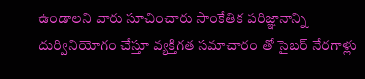ఉండాలని వారు సూచించారు సాంకేతిక పరిజ్ఞానాన్ని దుర్వినియోగం చేస్తూ వ్యక్తిగత సమాచారం తో సైబర్ నేరగాళ్లు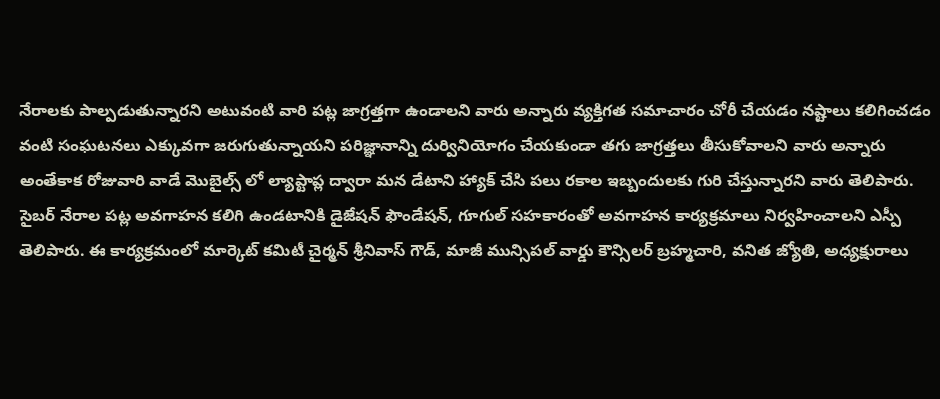నేరాలకు పాల్పడుతున్నారని అటువంటి వారి పట్ల జాగ్రత్తగా ఉండాలని వారు అన్నారు వ్యక్తిగత సమాచారం చోరీ చేయడం నష్టాలు కలిగించడం వంటి సంఘటనలు ఎక్కువగా జరుగుతున్నాయని పరిజ్ఞానాన్ని దుర్వినియోగం చేయకుండా తగు జాగ్రత్తలు తీసుకోవాలని వారు అన్నారు అంతేకాక రోజువారి వాడే మొబైల్స్ లో ల్యాప్టాప్ల ద్వారా మన డేటాని హ్యాక్ చేసి పలు రకాల ఇబ్బందులకు గురి చేస్తున్నారని వారు తెలిపారు. సైబర్ నేరాల పట్ల అవగాహన కలిగి ఉండటానికి డైజేషన్ ఫౌండేషన్, గూగుల్ సహకారంతో అవగాహన కార్యక్రమాలు నిర్వహించాలని ఎస్పీ తెలిపారు. ఈ కార్యక్రమంలో మార్కెట్ కమిటీ చైర్మన్ శ్రీనివాస్ గౌడ్, మాజీ మున్సిపల్ వార్డు కౌన్సిలర్ బ్రహ్మచారి, వనిత జ్యోతి, అధ్యక్షురాలు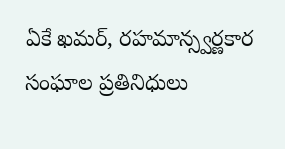ఏకే ఖమర్, రహమాన్స్వర్ణకార సంఘాల ప్రతినిధులు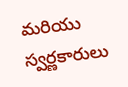మరియు స్వర్ణకారులు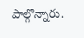పాల్గొన్నారు.